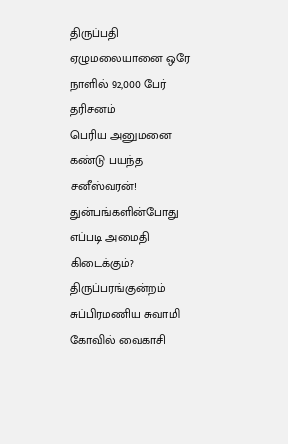திருப்பதி ஏழுமலையானை ஒரே நாளில் 92,000 பேர் தரிசனம்
பெரிய அனுமனை கண்டு பயந்த சனீஸ்வரன்!
துன்பங்களின்போது எப்படி அமைதி கிடைக்கும்?
திருப்பரங்குன்றம் சுப்பிரமணிய சுவாமி கோவில் வைகாசி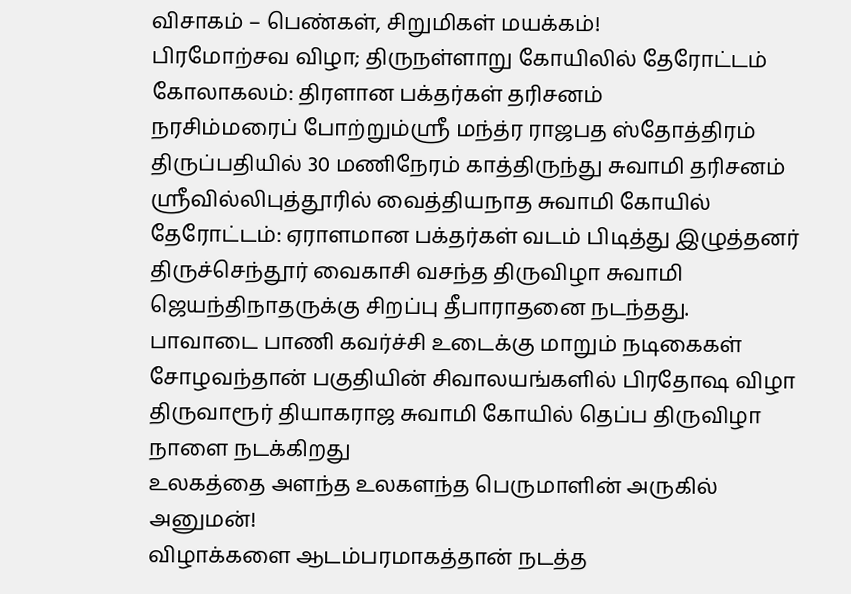விசாகம் – பெண்கள், சிறுமிகள் மயக்கம்!
பிரமோற்சவ விழா; திருநள்ளாறு கோயிலில் தேரோட்டம் கோலாகலம்: திரளான பக்தர்கள் தரிசனம்
நரசிம்மரைப் போற்றும்ஸ்ரீ மந்த்ர ராஜபத ஸ்தோத்திரம்
திருப்பதியில் 30 மணிநேரம் காத்திருந்து சுவாமி தரிசனம்
ஸ்ரீவில்லிபுத்தூரில் வைத்தியநாத சுவாமி கோயில் தேரோட்டம்: ஏராளமான பக்தர்கள் வடம் பிடித்து இழுத்தனர்
திருச்செந்தூர் வைகாசி வசந்த திருவிழா சுவாமி ஜெயந்திநாதருக்கு சிறப்பு தீபாராதனை நடந்தது.
பாவாடை பாணி கவர்ச்சி உடைக்கு மாறும் நடிகைகள்
சோழவந்தான் பகுதியின் சிவாலயங்களில் பிரதோஷ விழா
திருவாரூர் தியாகராஜ சுவாமி கோயில் தெப்ப திருவிழா நாளை நடக்கிறது
உலகத்தை அளந்த உலகளந்த பெருமாளின் அருகில் அனுமன்!
விழாக்களை ஆடம்பரமாகத்தான் நடத்த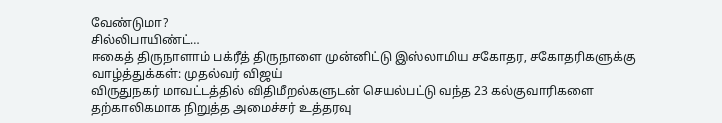வேண்டுமா?
சில்லிபாயிண்ட்…
ஈகைத் திருநாளாம் பக்ரீத் திருநாளை முன்னிட்டு இஸ்லாமிய சகோதர, சகோதரிகளுக்கு வாழ்த்துக்கள்: முதல்வர் விஜய்
விருதுநகர் மாவட்டத்தில் விதிமீறல்களுடன் செயல்பட்டு வந்த 23 கல்குவாரிகளை தற்காலிகமாக நிறுத்த அமைச்சர் உத்தரவு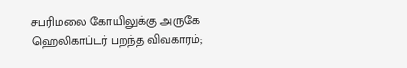சபரிமலை கோயிலுக்கு அருகே ஹெலிகாப்டர் பறந்த விவகாரம்;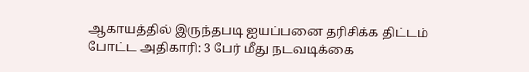ஆகாயத்தில் இருந்தபடி ஐயப்பனை தரிசிக்க திட்டம் போட்ட அதிகாரி: 3 பேர் மீது நடவடிக்கை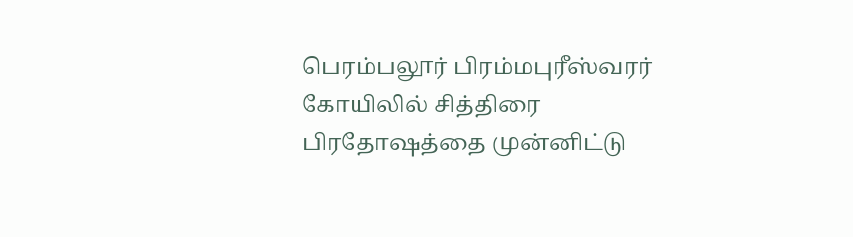பெரம்பலூர் பிரம்மபுரீஸ்வரர் கோயிலில் சித்திரை பிரதோஷத்தை முன்னிட்டு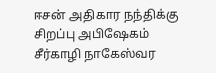ஈசன் அதிகார நந்திக்கு சிறப்பு அபிஷேகம்
சீர்காழி நாகேஸ்வர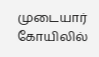முடையார் கோயிலில்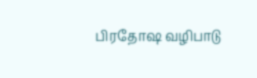பிரதோஷ வழிபாடு